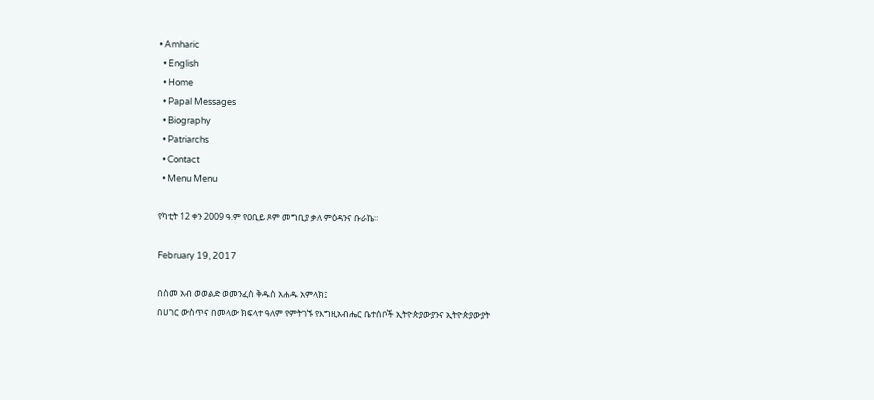• Amharic
  • English
  • Home
  • Papal Messages
  • Biography
  • Patriarchs
  • Contact
  • Menu Menu

የካቲት 12 ቀን 2009 ዓ.ም የዐቢይ ጾም መግቢያ ቃለ ምዕዳንና ቡራኬ።

February 19, 2017

በስመ አብ ወወልድ ወመንፈስ ቅዱስ አሐዱ አምላክ፤
በሀገር ውስጥና በመላው ክፍላተ ዓለም የምትገኙ የእግዚአብሔር ቤተሰቦች ኢትዮጵያውያንና ኢትዮጵያውያት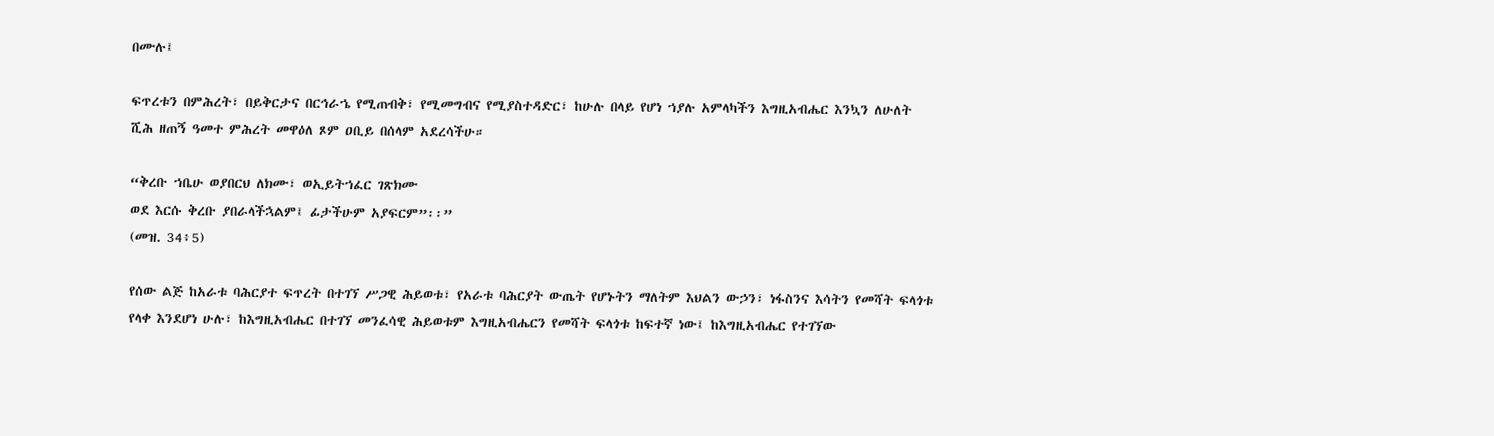በሙሉ፤

ፍጥረቱን በምሕረት፣ በይቅርታና በርኅራኄ የሚጠብቅ፣ የሚመግብና የሚያስተዳድር፣ ከሁሉ በላይ የሆነ ኀያሉ አምላካችን እግዚአብሔር እንኳን ለሁለት ሺሕ ዘጠኝ ዓመተ ምሕረት መዋዕለ ጾም ዐቢይ በሰላም አደረሳችሁ።

“ቅረቡ ኀቤሁ ወያበርህ ለክሙ፣ ወኢይትኀፈር ገጽክሙ
ወደ እርሱ ቅረቡ ያበራላችኋልም፤ ፊታችሁም አያፍርም”፡፡”
(መዝ. 34፥5)

የሰው ልጅ ከአራቱ ባሕርያተ ፍጥረት በተገኘ ሥጋዊ ሕይወቱ፣ የአራቱ ባሕርያት ውጤት የሆኑትን ማለትም እህልን ውኃን፣ ነፋስንና እሳትን የመሻት ፍላጎቱ የላቀ እንደሆነ ሁሉ፣ ከእግዚአብሔር በተገኘ መንፈሳዊ ሕይወቱም እግዚአብሔርን የመሻት ፍላጎቱ ከፍተኛ ነው፤ ከእግዚአብሔር የተገኘው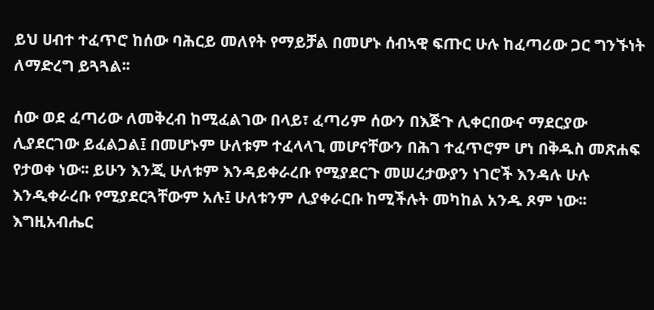ይህ ሀብተ ተፈጥሮ ከሰው ባሕርይ መለየት የማይቻል በመሆኑ ሰብኣዊ ፍጡር ሁሉ ከፈጣሪው ጋር ግንኙነት ለማድረግ ይጓጓል፡፡

ሰው ወደ ፈጣሪው ለመቅረብ ከሚፈልገው በላይ፣ ፈጣሪም ሰውን በእጅጉ ሊቀርበውና ማደርያው ሊያደርገው ይፈልጋል፤ በመሆኑም ሁለቱም ተፈላላጊ መሆናቸውን በሕገ ተፈጥሮም ሆነ በቅዱስ መጽሐፍ የታወቀ ነው፡፡ ይሁን እንጂ ሁለቱም እንዳይቀራረቡ የሚያደርጉ መሠረታውያን ነገሮች እንዳሉ ሁሉ እንዲቀራረቡ የሚያደርጓቸውም አሉ፤ ሁለቱንም ሊያቀራርቡ ከሚችሉት መካከል አንዱ ጾም ነው፡፡ እግዚአብሔር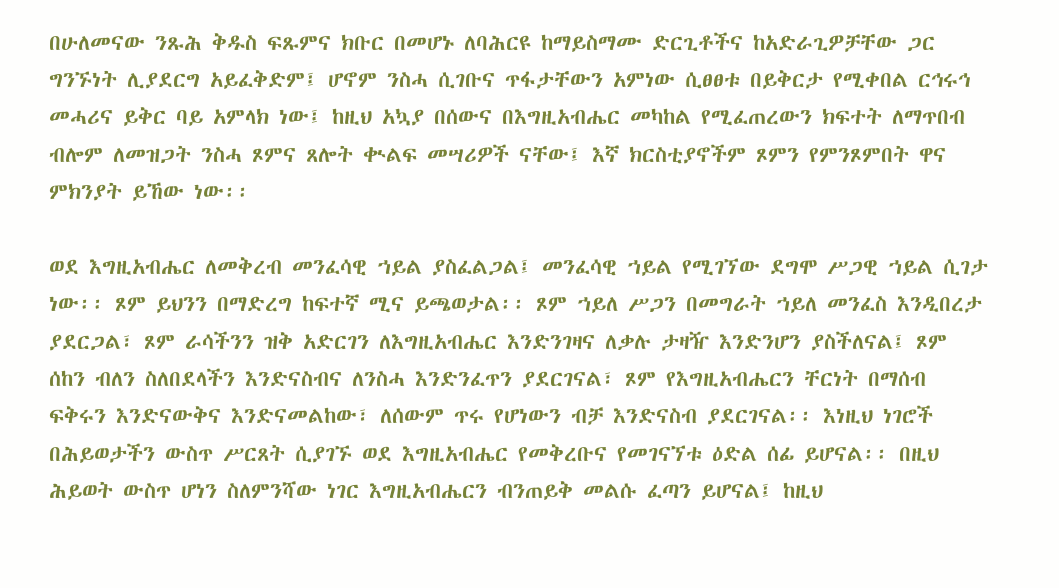በሁለመናው ንጹሕ ቅዱስ ፍጹምና ክቡር በመሆኑ ለባሕርዩ ከማይስማሙ ድርጊቶችና ከአድራጊዎቻቸው ጋር ግንኙነት ሊያደርግ አይፈቅድም፤ ሆኖም ንስሓ ሲገቡና ጥፋታቸውን አምነው ሲፀፀቱ በይቅርታ የሚቀበል ርኅሩኅ መሓሪና ይቅር ባይ አምላክ ነው፤ ከዚህ አኳያ በሰውና በእግዚአብሔር መካከል የሚፈጠረውን ክፍተት ለማጥበብ ብሎም ለመዝጋት ንስሓ ጾምና ጸሎት ቊልፍ መሣሪዎች ናቸው፤ እኛ ክርስቲያኖችም ጾምን የምንጾምበት ዋና ምክንያት ይኸው ነው፡፡

ወደ እግዚአብሔር ለመቅረብ መንፈሳዊ ኀይል ያስፈልጋል፤ መንፈሳዊ ኀይል የሚገኘው ደግሞ ሥጋዊ ኀይል ሲገታ ነው፡፡ ጾም ይህንን በማድረግ ከፍተኛ ሚና ይጫወታል፡፡ ጾም ኀይለ ሥጋን በመግራት ኀይለ መንፈስ እንዲበረታ ያደርጋል፣ ጾም ራሳችንን ዝቅ አድርገን ለእግዚአብሔር እንድንገዛና ለቃሉ ታዛዥ እንድንሆን ያስችለናል፤ ጾም ሰከን ብለን ስለበደላችን እንድናስብና ለንስሓ እንድንፈጥን ያደርገናል፣ ጾም የእግዚአብሔርን ቸርነት በማሰብ ፍቅሩን እንድናውቅና እንድናመልከው፣ ለሰውም ጥሩ የሆነውን ብቻ እንድናስብ ያደርገናል፡፡ እነዚህ ነገሮች በሕይወታችን ውስጥ ሥርጸት ሲያገኙ ወደ እግዚአብሔር የመቅረቡና የመገናኘቱ ዕድል ሰፊ ይሆናል፡፡ በዚህ ሕይወት ውስጥ ሆነን ስለምንሻው ነገር እግዚአብሔርን ብንጠይቅ መልሱ ፈጣን ይሆናል፤ ከዚህ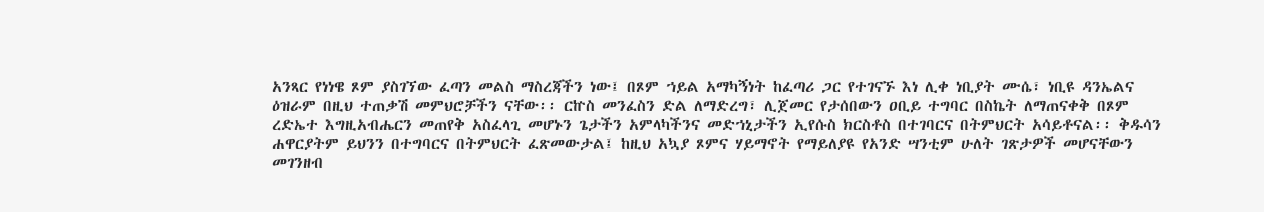አንጻር የነነዌ ጾም ያስገኘው ፈጣን መልስ ማስረጃችን ነው፤ በጾም ኀይል አማካኝነት ከፈጣሪ ጋር የተገናኙ እነ ሊቀ ነቢያት ሙሴ፣ ነቢዩ ዳንኤልና ዕዝራም በዚህ ተጠቃሽ መምህሮቻችን ናቸው፡፡ ርኵስ መንፈስን ድል ለማድረግ፣ ሊጀመር የታሰበውን ዐቢይ ተግባር በስኬት ለማጠናቀቅ በጾም ረድኤተ እግዚአብሔርን መጠየቅ አስፈላጊ መሆኑን ጌታችን አምላካችንና መድኀኒታችን ኢየሱስ ክርስቶስ በተገባርና በትምህርት አሳይቶናል፡፡ ቅዱሳን ሐዋርያትም ይህንን በተግባርና በትምህርት ፈጽመውታል፤ ከዚህ አኳያ ጾምና ሃይማኖት የማይለያዩ የአንድ ሣንቲም ሁለት ገጽታዎች መሆናቸውን መገንዘብ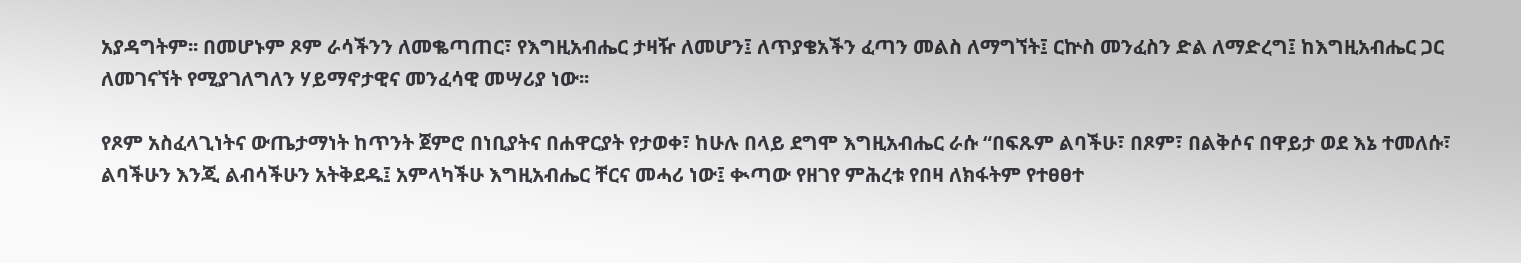አያዳግትም፡፡ በመሆኑም ጾም ራሳችንን ለመቈጣጠር፣ የእግዚአብሔር ታዛዥ ለመሆን፤ ለጥያቄአችን ፈጣን መልስ ለማግኘት፤ ርኵስ መንፈስን ድል ለማድረግ፤ ከእግዚአብሔር ጋር ለመገናኘት የሚያገለግለን ሃይማኖታዊና መንፈሳዊ መሣሪያ ነው፡፡

የጾም አስፈላጊነትና ውጤታማነት ከጥንት ጀምሮ በነቢያትና በሐዋርያት የታወቀ፣ ከሁሉ በላይ ደግሞ እግዚአብሔር ራሱ “በፍጹም ልባችሁ፣ በጾም፣ በልቅሶና በዋይታ ወደ እኔ ተመለሱ፣ ልባችሁን እንጂ ልብሳችሁን አትቅደዱ፤ አምላካችሁ እግዚአብሔር ቸርና መሓሪ ነው፤ ቊጣው የዘገየ ምሕረቱ የበዛ ለክፋትም የተፀፀተ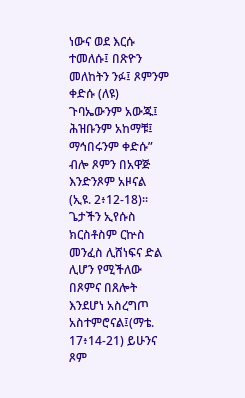ነውና ወደ እርሱ ተመለሱ፤ በጽዮን መለከትን ንፉ፤ ጾምንም ቀድሱ (ለዩ) ጉባኤውንም አውጁ፤ ሕዝቡንም አከማቹ፤ ማኅበሩንም ቀድሱ” ብሎ ጾምን በአዋጅ እንድንጾም አዞናል (ኢዩ. 2፥12-18)፡፡ ጌታችን ኢየሱስ ክርስቶስም ርኵስ መንፈስ ሊሸነፍና ድል ሊሆን የሚችለው በጾምና በጸሎት እንደሆነ አስረግጦ አስተምሮናል፤(ማቴ. 17፥14-21) ይሁንና ጾም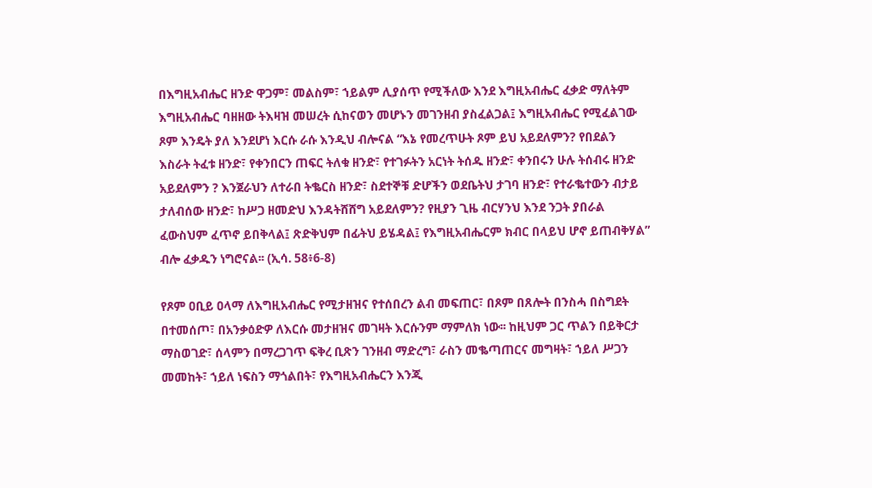በእግዚአብሔር ዘንድ ዋጋም፣ መልስም፣ ኀይልም ሊያሰጥ የሚችለው እንደ እግዚአብሔር ፈቃድ ማለትም እግዚአብሔር ባዘዘው ትእዛዝ መሠረት ሲከናወን መሆኑን መገንዘብ ያስፈልጋል፤ እግዚአብሔር የሚፈልገው ጾም እንዴት ያለ እንደሆነ እርሱ ራሱ እንዲህ ብሎናል “እኔ የመረጥሁት ጾም ይህ አይደለምን? የበደልን እስራት ትፈቱ ዘንድ፣ የቀንበርን ጠፍር ትለቁ ዘንድ፣ የተገፉትን አርነት ትሰዱ ዘንድ፣ ቀንበሩን ሁሉ ትሰብሩ ዘንድ አይደለምን ? እንጀራህን ለተራበ ትቈርስ ዘንድ፣ ስደተኞቹ ድሆችን ወደቤትህ ታገባ ዘንድ፣ የተራቈተውን ብታይ ታለብሰው ዘንድ፣ ከሥጋ ዘመድህ እንዳትሸሸግ አይደለምን? የዚያን ጊዜ ብርሃንህ እንደ ንጋት ያበራል ፈውስህም ፈጥኖ ይበቅላል፤ ጽድቅህም በፊትህ ይሄዳል፤ የእግዚአብሔርም ክብር በላይህ ሆኖ ይጠብቅሃል” ብሎ ፈቃዱን ነግሮናል፡፡ (ኢሳ. 58፥6-8)

የጾም ዐቢይ ዐላማ ለእግዚአብሔር የሚታዘዝና የተሰበረን ልብ መፍጠር፣ በጾም በጸሎት በንስሓ በስግደት በተመሰጦ፣ በአንቃዕድዎ ለእርሱ መታዘዝና መገዛት እርሱንም ማምለክ ነው፡፡ ከዚህም ጋር ጥልን በይቅርታ ማስወገድ፣ ሰላምን በማረጋገጥ ፍቅረ ቢጽን ገንዘብ ማድረግ፣ ራስን መቈጣጠርና መግዛት፣ ኀይለ ሥጋን መመከት፣ ኀይለ ነፍስን ማጎልበት፣ የእግዚአብሔርን እንጂ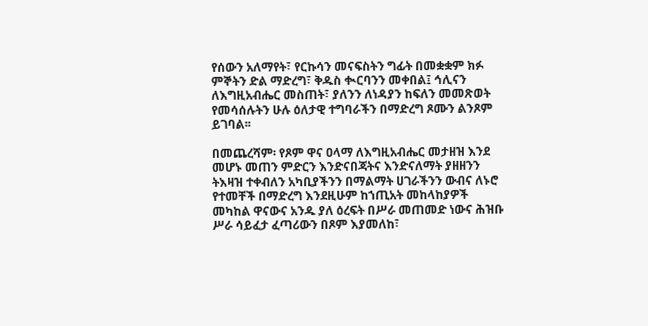የሰውን አለማየት፣ የርኩሳን መናፍስትን ግፊት በመቋቋም ክፉ ምኞትን ድል ማድረግ፣ ቅዱስ ቊርባንን መቀበል፤ ኅሊናን ለእግዚአብሔር መስጠት፣ ያለንን ለነዳያን ከፍለን መመጽወት የመሳሰሉትን ሁሉ ዕለታዊ ተግባራችን በማድረግ ጾሙን ልንጾም ይገባል፡፡

በመጨረሻም፡ የጾም ዋና ዐላማ ለእግዚአብሔር መታዘዝ እንደ መሆኑ መጠን ምድርን እንድናበጃትና እንድናለማት ያዘዘንን ትእዛዝ ተቀብለን አካቢያችንን በማልማት ሀገራችንን ውብና ለኑሮ የተመቸች በማድረግ እንደዚሁም ከኀጢአት መከላከያዎች መካከል ዋናውና አንዱ ያለ ዕረፍት በሥራ መጠመድ ነውና ሕዝቡ ሥራ ሳይፈታ ፈጣሪውን በጾም እያመለከ፣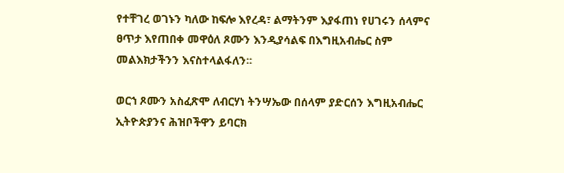የተቸገረ ወገኑን ካለው ከፍሎ እየረዳ፣ ልማትንም እያፋጠነ የሀገሩን ሰላምና ፀጥታ እየጠበቀ መዋዕለ ጾሙን እንዲያሳልፍ በእግዚአብሔር ስም መልእክታችንን እናስተላልፋለን፡፡

ወርኀ ጾሙን አስፈጽሞ ለብርሃነ ትንሣኤው በሰላም ያድርሰን እግዚአብሔር ኢትዮጵያንና ሕዝቦችዋን ይባርክ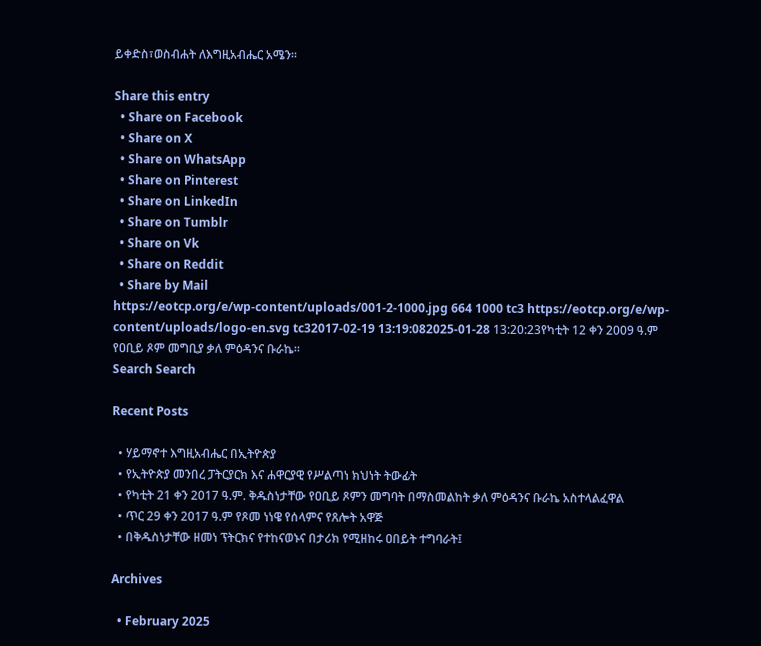ይቀድስ፣ወስብሐት ለእግዚአብሔር አሜን፡፡

Share this entry
  • Share on Facebook
  • Share on X
  • Share on WhatsApp
  • Share on Pinterest
  • Share on LinkedIn
  • Share on Tumblr
  • Share on Vk
  • Share on Reddit
  • Share by Mail
https://eotcp.org/e/wp-content/uploads/001-2-1000.jpg 664 1000 tc3 https://eotcp.org/e/wp-content/uploads/logo-en.svg tc32017-02-19 13:19:082025-01-28 13:20:23የካቲት 12 ቀን 2009 ዓ.ም የዐቢይ ጾም መግቢያ ቃለ ምዕዳንና ቡራኬ።
Search Search

Recent Posts

  • ሃይማኖተ እግዚአብሔር በኢትዮጵያ
  • የኢትዮጵያ መንበረ ፓትርያርክ እና ሐዋርያዊ የሥልጣነ ክህነት ትውፊት
  • የካቲት 21 ቀን 2017 ዓ.ም. ቅዱስነታቸው የዐቢይ ጾምን መግባት በማስመልከት ቃለ ምዕዳንና ቡራኬ አስተላልፈዋል
  • ጥር 29 ቀን 2017 ዓ.ም የጾመ ነነዌ የሰላምና የጸሎት አዋጅ
  • በቅዱስነታቸው ዘመነ ፕትርክና የተከናወኑና በታሪክ የሚዘከሩ ዐበይት ተግባራት፤

Archives

  • February 2025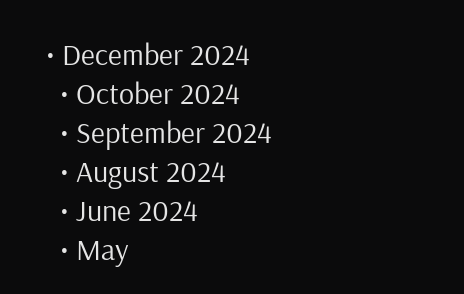• December 2024
  • October 2024
  • September 2024
  • August 2024
  • June 2024
  • May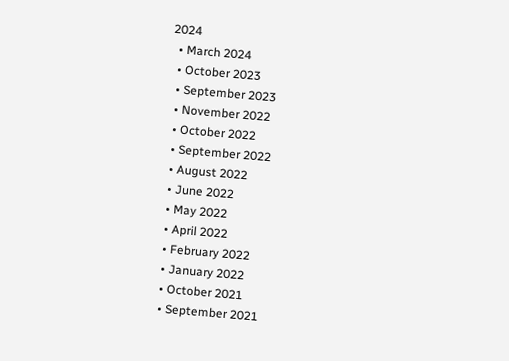2024
  • March 2024
  • October 2023
  • September 2023
  • November 2022
  • October 2022
  • September 2022
  • August 2022
  • June 2022
  • May 2022
  • April 2022
  • February 2022
  • January 2022
  • October 2021
  • September 2021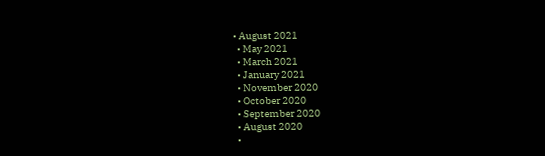• August 2021
  • May 2021
  • March 2021
  • January 2021
  • November 2020
  • October 2020
  • September 2020
  • August 2020
  •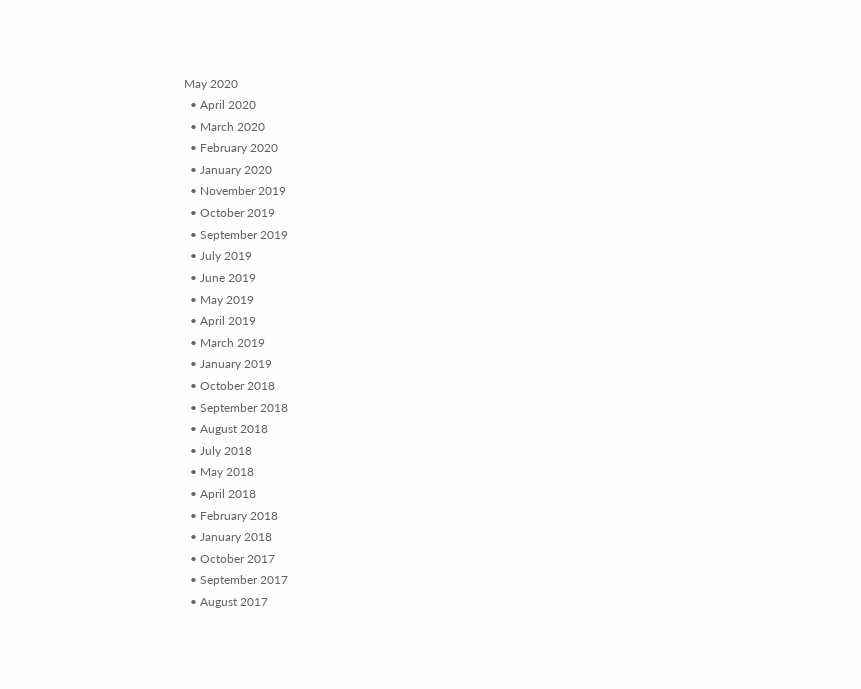May 2020
  • April 2020
  • March 2020
  • February 2020
  • January 2020
  • November 2019
  • October 2019
  • September 2019
  • July 2019
  • June 2019
  • May 2019
  • April 2019
  • March 2019
  • January 2019
  • October 2018
  • September 2018
  • August 2018
  • July 2018
  • May 2018
  • April 2018
  • February 2018
  • January 2018
  • October 2017
  • September 2017
  • August 2017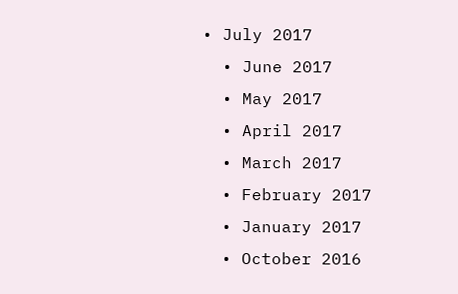• July 2017
  • June 2017
  • May 2017
  • April 2017
  • March 2017
  • February 2017
  • January 2017
  • October 2016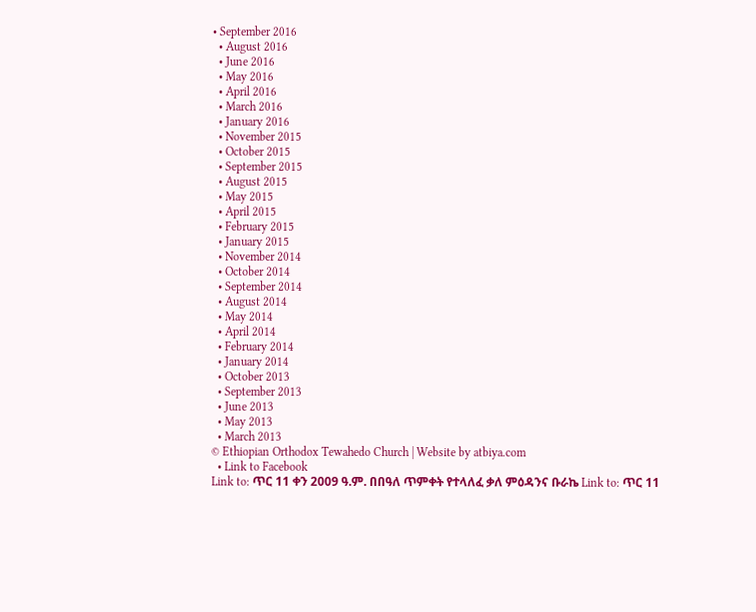• September 2016
  • August 2016
  • June 2016
  • May 2016
  • April 2016
  • March 2016
  • January 2016
  • November 2015
  • October 2015
  • September 2015
  • August 2015
  • May 2015
  • April 2015
  • February 2015
  • January 2015
  • November 2014
  • October 2014
  • September 2014
  • August 2014
  • May 2014
  • April 2014
  • February 2014
  • January 2014
  • October 2013
  • September 2013
  • June 2013
  • May 2013
  • March 2013
© Ethiopian Orthodox Tewahedo Church | Website by atbiya.com
  • Link to Facebook
Link to: ጥር 11 ቀን 2009 ዓ.ም. በበዓለ ጥምቀት የተላለፈ ቃለ ምዕዳንና ቡራኬ Link to: ጥር 11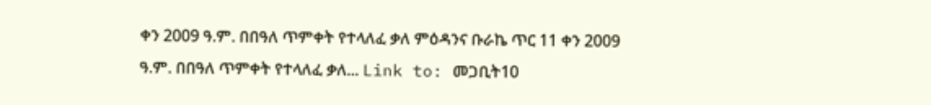ቀን 2009 ዓ.ም. በበዓለ ጥምቀት የተላለፈ ቃለ ምዕዳንና ቡራኬ ጥር 11 ቀን 2009 ዓ.ም. በበዓለ ጥምቀት የተላለፈ ቃለ... Link to: መጋቢት10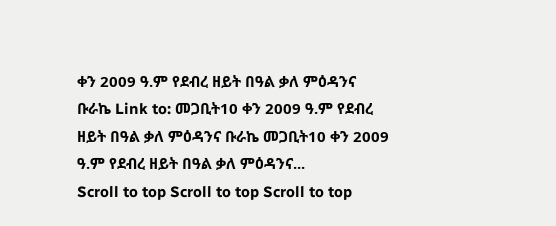ቀን 2009 ዓ.ም የደብረ ዘይት በዓል ቃለ ምዕዳንና ቡራኬ Link to: መጋቢት10 ቀን 2009 ዓ.ም የደብረ ዘይት በዓል ቃለ ምዕዳንና ቡራኬ መጋቢት10 ቀን 2009 ዓ.ም የደብረ ዘይት በዓል ቃለ ምዕዳንና...
Scroll to top Scroll to top Scroll to top